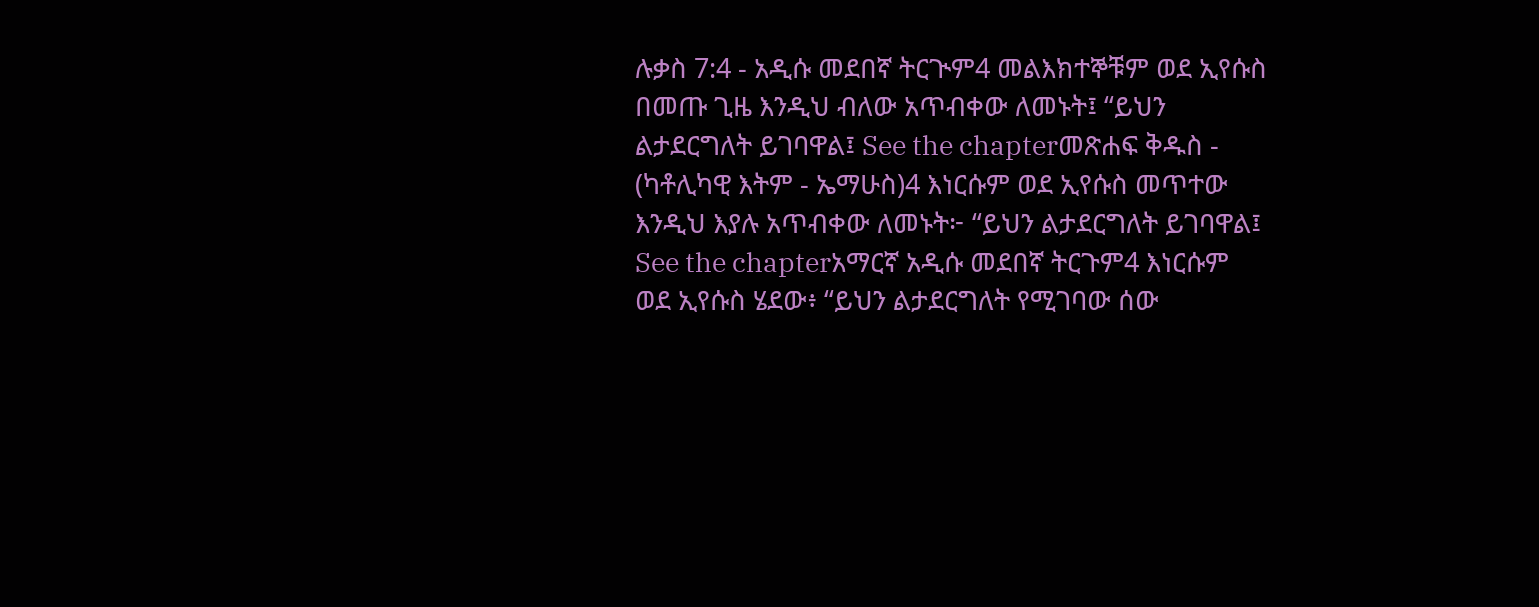ሉቃስ 7:4 - አዲሱ መደበኛ ትርጒም4 መልእክተኞቹም ወደ ኢየሱስ በመጡ ጊዜ እንዲህ ብለው አጥብቀው ለመኑት፤ “ይህን ልታደርግለት ይገባዋል፤ See the chapterመጽሐፍ ቅዱስ - (ካቶሊካዊ እትም - ኤማሁስ)4 እነርሱም ወደ ኢየሱስ መጥተው እንዲህ እያሉ አጥብቀው ለመኑት፦ “ይህን ልታደርግለት ይገባዋል፤ See the chapterአማርኛ አዲሱ መደበኛ ትርጉም4 እነርሱም ወደ ኢየሱስ ሄደው፥ “ይህን ልታደርግለት የሚገባው ሰው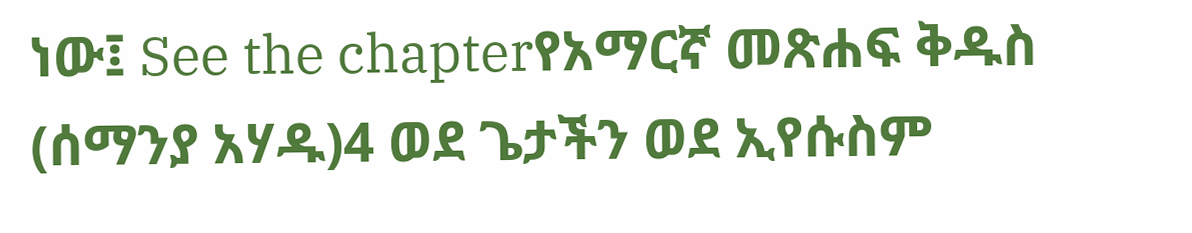ነው፤ See the chapterየአማርኛ መጽሐፍ ቅዱስ (ሰማንያ አሃዱ)4 ወደ ጌታችን ወደ ኢየሱስም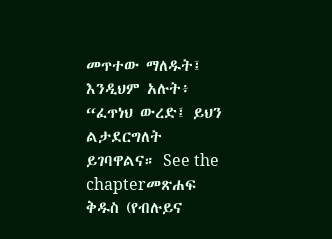መጥተው ማለዱት፤ እንዲህም አሉት፥ “ፈጥነህ ውረድ፤ ይህን ልታደርግለት ይገባዋልና። See the chapterመጽሐፍ ቅዱስ (የብሉይና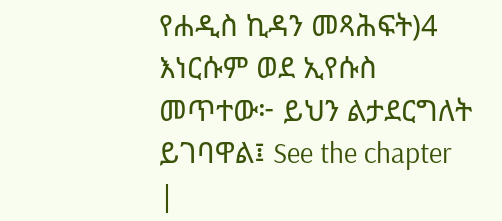የሐዲስ ኪዳን መጻሕፍት)4 እነርሱም ወደ ኢየሱስ መጥተው፦ ይህን ልታደርግለት ይገባዋል፤ See the chapter |